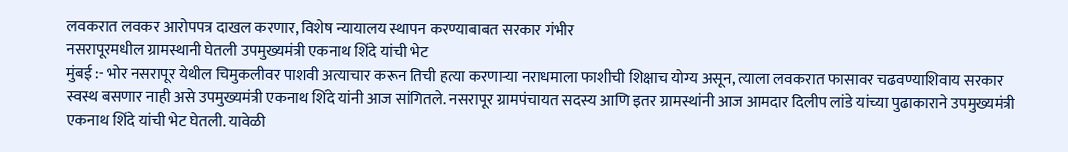लवकरात लवकर आरोपपत्र दाखल करणार, विशेष न्यायालय स्थापन करण्याबाबत सरकार गंभीर
नसरापूरमधील ग्रामस्थानी घेतली उपमुख्यमंत्री एकनाथ शिंदे यांची भेट
मुंबई :- भोर नसरापूर येथील चिमुकलीवर पाशवी अत्याचार करून तिची हत्या करणाऱ्या नराधमाला फाशीची शिक्षाच योग्य असून, त्याला लवकरात फासावर चढवण्याशिवाय सरकार स्वस्थ बसणार नाही असे उपमुख्यमंत्री एकनाथ शिंदे यांनी आज सांगितले. नसरापूर ग्रामपंचायत सदस्य आणि इतर ग्रामस्थांनी आज आमदार दिलीप लांडे यांच्या पुढाकाराने उपमुख्यमंत्री एकनाथ शिंदे यांची भेट घेतली. यावेळी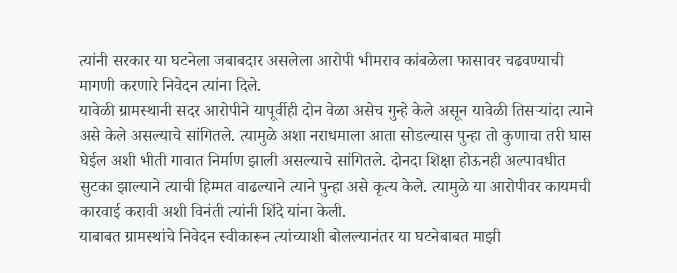त्यांनी सरकार या घटनेला जबाबदार असलेला आरोपी भीमराव कांबळेला फासावर चढवण्याची मागणी करणारे निवेदन त्यांना दिले.
यावेळी ग्रामस्थानी सदर आरोपीने यापूर्वीही दोन वेळा असेच गुन्हे केले असून यावेळी तिसऱ्यांदा त्याने असे केले असल्याचे सांगितले. त्यामुळे अशा नराधमाला आता सोडल्यास पुन्हा तो कुणाचा तरी घास घेईल अशी भीती गावात निर्माण झाली असल्याचे सांगितले. दोनदा शिक्षा होऊनही अल्पावधीत सुटका झाल्याने त्याची हिम्मत वाढल्याने त्याने पुन्हा असे कृत्य केले. त्यामुळे या आरोपीवर कायमची कारवाई करावी अशी विनंती त्यांनी शिंदे यांना केली.
याबाबत ग्रामस्थांचे निवेदन स्वीकारून त्यांच्याशी बोलल्यानंतर या घटनेबाबत माझी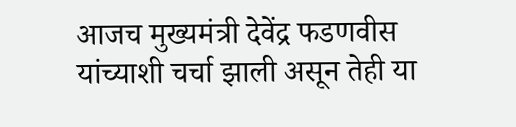आजच मुख्यमंत्री देवेंद्र फडणवीस यांच्याशी चर्चा झाली असून तेही या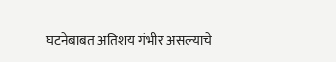घटनेबाबत अतिशय गंभीर असल्याचे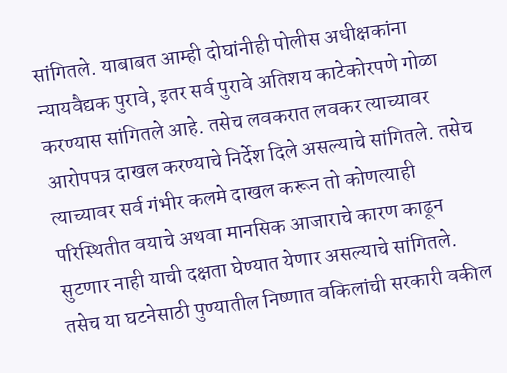सांगितले. याबाबत आम्ही दोघांनीही पोलीस अधीक्षकांना न्यायवैद्यक पुरावे, इतर सर्व पुरावे अतिशय काटेकोरपणे गोळा करण्यास सांगितले आहे. तसेच लवकरात लवकर त्याच्यावर आरोपपत्र दाखल करण्याचे निर्देश दिले असल्याचे सांगितले. तसेच त्याच्यावर सर्व गंभीर कलमे दाखल करून तो कोणत्याही परिस्थितीत वयाचे अथवा मानसिक आजाराचे कारण काढून सुटणार नाही याची दक्षता घेण्यात येणार असल्याचे सांगितले. तसेच या घटनेसाठी पुण्यातील निष्णात वकिलांची सरकारी वकील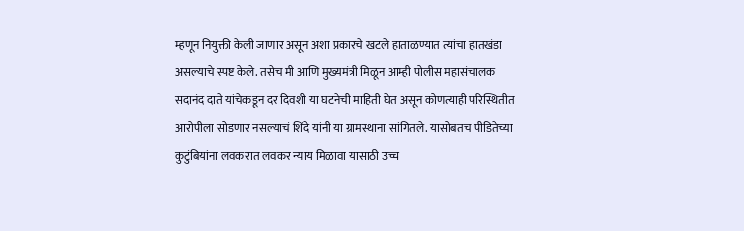म्हणून नियुक्ती केली जाणार असून अशा प्रकारचे खटले हाताळण्यात त्यांचा हातखंडा असल्याचे स्पष्ट केले. तसेच मी आणि मुख्यमंत्री मिळून आम्ही पोलीस महासंचालक सदानंद दाते यांचेकडून दर दिवशी या घटनेची माहिती घेत असून कोणत्याही परिस्थितीत आरोपीला सोडणार नसल्याचं शिंदे यांनी या ग्रामस्थाना सांगितले. यासोबतच पीडितेच्या कुटुंबियांना लवकरात लवकर न्याय मिळावा यासाठी उच्च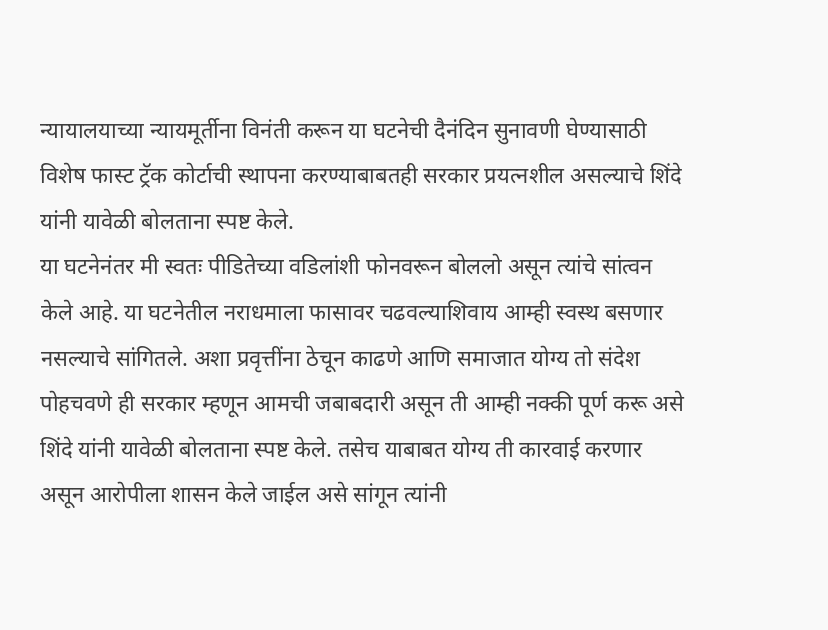न्यायालयाच्या न्यायमूर्तीना विनंती करून या घटनेची दैनंदिन सुनावणी घेण्यासाठी विशेष फास्ट ट्रॅक कोर्टाची स्थापना करण्याबाबतही सरकार प्रयत्नशील असल्याचे शिंदे यांनी यावेळी बोलताना स्पष्ट केले.
या घटनेनंतर मी स्वतः पीडितेच्या वडिलांशी फोनवरून बोललो असून त्यांचे सांत्वन केले आहे. या घटनेतील नराधमाला फासावर चढवल्याशिवाय आम्ही स्वस्थ बसणार नसल्याचे सांगितले. अशा प्रवृत्तींना ठेचून काढणे आणि समाजात योग्य तो संदेश पोहचवणे ही सरकार म्हणून आमची जबाबदारी असून ती आम्ही नक्की पूर्ण करू असे शिंदे यांनी यावेळी बोलताना स्पष्ट केले. तसेच याबाबत योग्य ती कारवाई करणार असून आरोपीला शासन केले जाईल असे सांगून त्यांनी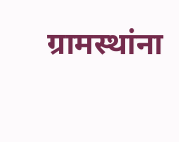ग्रामस्थांना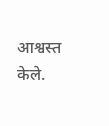आश्वस्त केले.